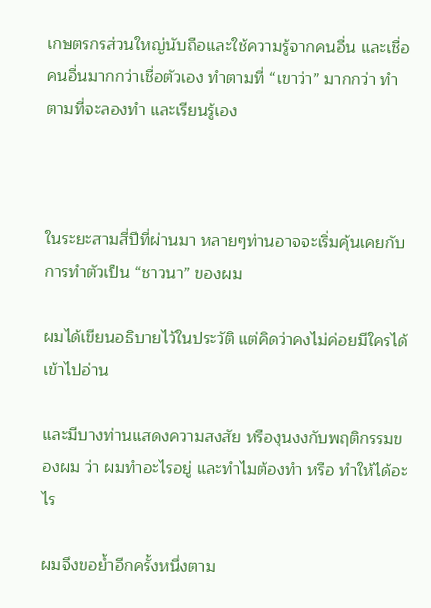เกษตรกรส่วนใหญ่นับถือและใช้ความรู้จากคนอื่น และเชื่อคนอื่นมากกว่าเชื่อตัวเอง ทำตามที่ “เขาว่า” มากกว่า ทำตามที่จะลองทำ และเรียนรู้เอง



ในระยะสามสี่ปีที่ผ่านมา หลายๆท่านอาจจะเริ่มคุ้นเคยกับการทำตัวเป็น “ชาวนา” ของผม

ผมได้เขียนอธิบายไว้ในประวัติ แต่คิดว่าคงไม่ค่อยมีใครได้เข้าไปอ่าน

และมีบางท่านแสดงความสงสัย หรืองุนงงกับพฤติกรรมของผม ว่า ผมทำอะไรอยู่ และทำไมต้องทำ หรือ ทำให้ได้อะไร

ผมจึงขอย้ำอีกครั้งหนึ่งตาม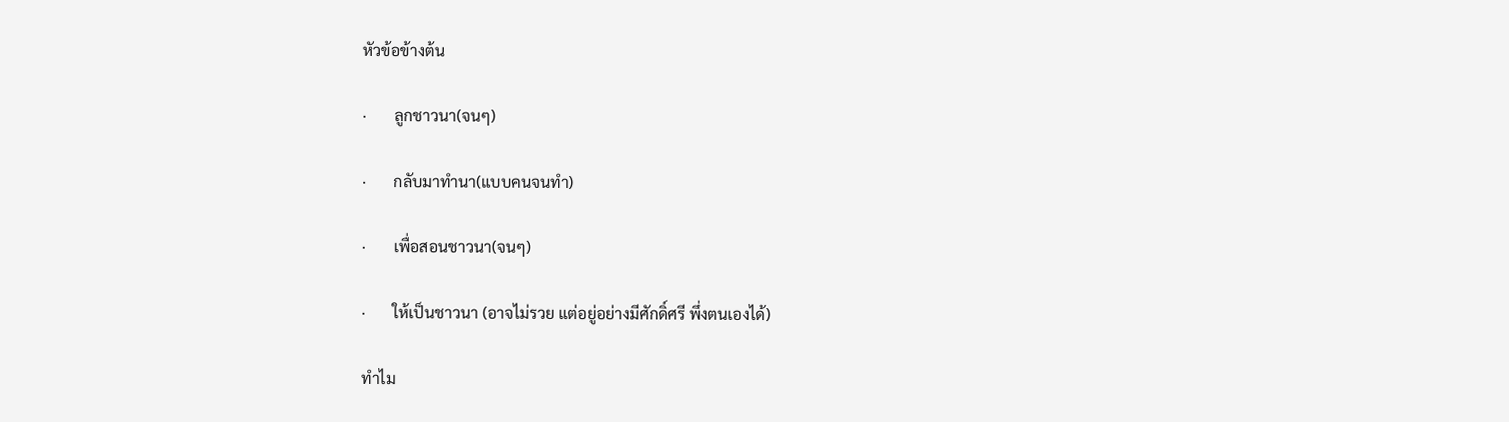หัวข้อข้างต้น

·       ลูกชาวนา(จนๆ)

·       กลับมาทำนา(แบบคนจนทำ)

·       เพื่อสอนชาวนา(จนๆ)

·       ให้เป็นชาวนา (อาจไม่รวย แต่อยู่อย่างมีศักดิ์ศรี พึ่งตนเองได้)

ทำไม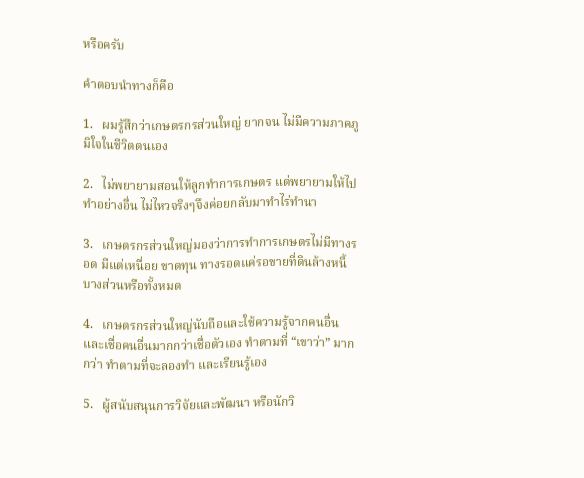หรือครับ

คำตอบนำทางก็คือ

1.   ผมรู้สึกว่าเกษตรกรส่วนใหญ่ ยากจน ไม่มีความภาคภูมิใจในชีวิตตนเอง

2.   ไม่พยายามสอนให้ลูกทำการเกษตร แต่พยายามให้ไปทำอย่างอื่น ไม่ไหวจริงๆจึงค่อยกลับมาทำไร่ทำนา

3.   เกษตรกรส่วนใหญ่มองว่าการทำการเกษตรไม่มีทางรอด มีแต่เหนื่อย ขาดทุน ทางรอดแค่รอขายที่ดินล้างหนี้ บางส่วนหรือทั้งหมด

4.   เกษตรกรส่วนใหญ่นับถือและใช้ความรู้จากคนอื่น และเชื่อคนอื่นมากกว่าเชื่อตัวเอง ทำตามที่ “เขาว่า” มากกว่า ทำตามที่จะลองทำ และเรียนรู้เอง

5.   ผู้สนับสนุนการวิจัยและพัฒนา หรือนักวิ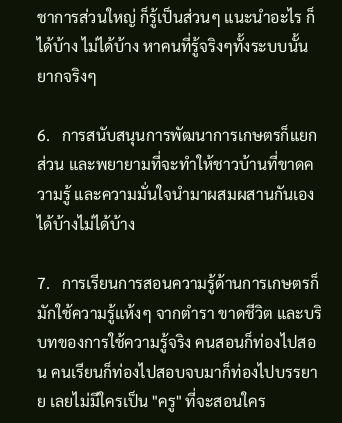ชาการส่วนใหญ่ ก็รู้เป็นส่วนๆ แนะนำอะไร ก็ได้บ้าง ไม่ได้บ้าง หาคนที่รู้จริงๆทั้งระบบนั้น ยากจริงๆ

6.   การสนับสนุนการพัฒนาการเกษตรก็แยกส่วน และพยายามที่จะทำให้ชาวบ้านที่ขาดความรู้ และความมั่นใจนำมาผสมผสานกันเอง ได้บ้างไม่ได้บ้าง

7.   การเรียนการสอนความรู้ด้านการเกษตรก็มักใช้ความรู้แห้งๆ จากตำรา ขาดชีวิต และบริบทของการใช้ความรู้จริง คนสอนก็ท่องไปสอน คนเรียนก็ท่องไปสอบจบมาก็ท่องไปบรรยาย เลยไม่มีใครเป็น "ครู" ที่จะสอนใคร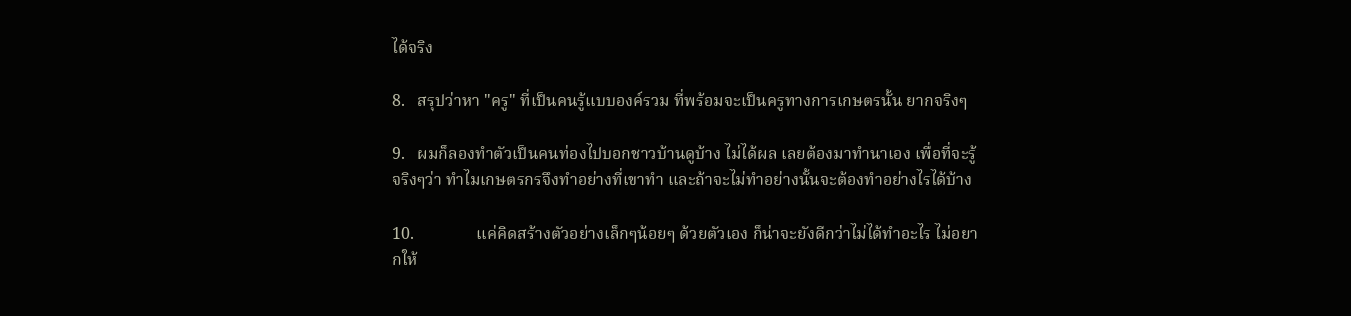ได้จริง

8.   สรุปว่าหา "ครู" ที่เป็นคนรู้แบบองค์รวม ที่พร้อมจะเป็นครูทางการเกษตรนั้น ยากจริงๆ

9.   ผมก็ลองทำตัวเป็นคนท่องไปบอกชาวบ้านดูบ้าง ไม่ได้ผล เลยต้องมาทำนาเอง เพื่อที่จะรู้จริงๆว่า ทำไมเกษตรกรจึงทำอย่างที่เขาทำ และถ้าจะไม่ทำอย่างนั้นจะต้องทำอย่างไรได้บ้าง

10.               แค่คิดสร้างตัวอย่างเล็กๆน้อยๆ ด้วยตัวเอง ก็น่าจะยังดีกว่าไม่ได้ทำอะไร ไม่อยากให้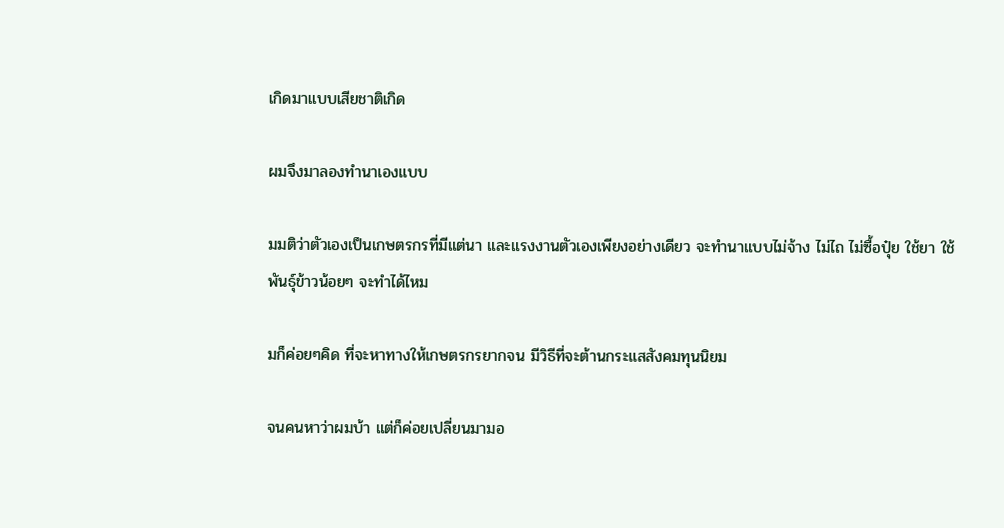เกิดมาแบบเสียชาติเกิด

ผมจึงมาลองทำนาเองแบบ

มมติว่าตัวเองเป็นเกษตรกรที่มีแต่นา และแรงงานตัวเองเพียงอย่างเดียว จะทำนาแบบไม่จ้าง ไม่ไถ ไม่ซื้อปุ๋ย ใช้ยา ใช้พันธุ์ข้าวน้อยๆ จะทำได้ไหม

มก็ค่อยๆคิด ที่จะหาทางให้เกษตรกรยากจน มีวิธีที่จะต้านกระแสสังคมทุนนิยม

จนคนหาว่าผมบ้า แต่ก็ค่อยเปลี่ยนมามอ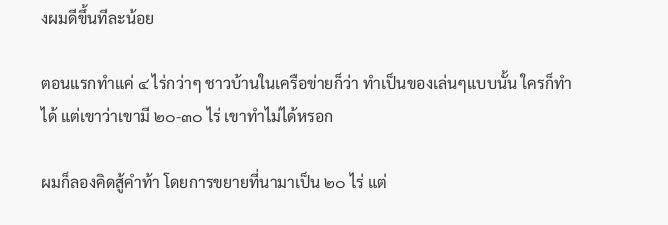งผมดีขึ้นทีละน้อย

ตอนแรกทำแค่ ๔ ไร่กว่าๆ ชาวบ้านในเครือข่ายก็ว่า ทำเป็นของเล่นๆแบบนั้น ใครก็ทำได้ แต่เขาว่าเขามี ๒๐-๓๐ ไร่ เขาทำไม่ได้หรอก

ผมก็ลองคิดสู้คำท้า โดยการขยายที่นามาเป็น ๒๐ ไร่ แต่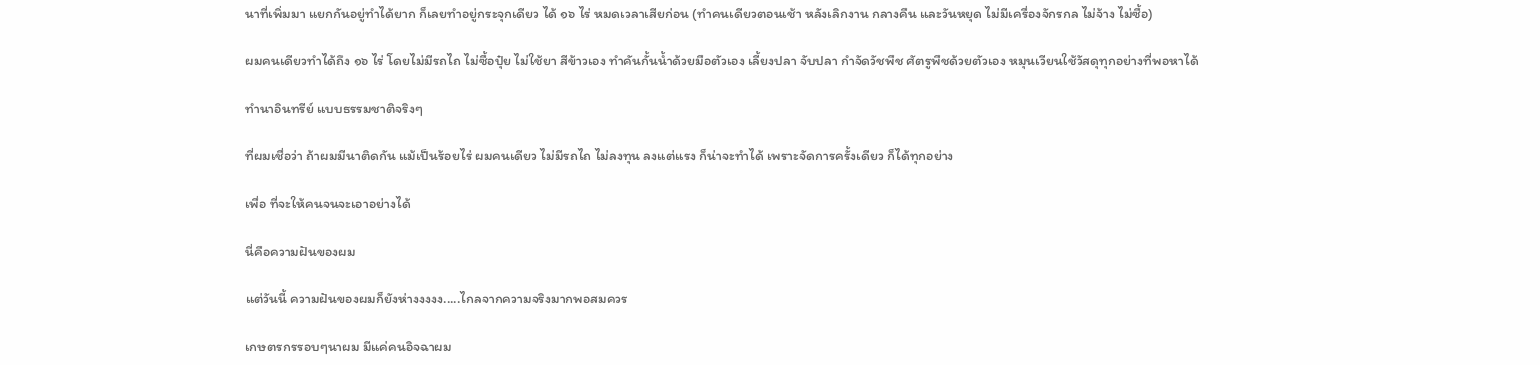นาที่เพิ่มมา แยกกันอยู่ทำได้ยาก ก็เลยทำอยู่กระจุกเดียว ได้ ๑๖ ไร่ หมดเวลาเสียก่อน (ทำคนเดียวตอนเช้า หลังเลิกงาน กลางคืน และวันหยุด ไม่มีเครื่องจักรกล ไม่จ้าง ไม่ซื้อ)

ผมคนเดียวทำได้ถึง ๑๖ ไร่ โดยไม่มีรถไถ ไม่ซื้อปุ๋ย ไม่ใช้ยา สีข้าวเอง ทำคันกั้นน้ำด้วยมือตัวเอง เลี้ยงปลา จับปลา กำจัดวัชพืช ศัตรูพืชด้วยตัวเอง หมุนเวียนใช้วัสดุทุกอย่างที่พอหาได้

ทำนาอินทรีย์ แบบธรรมชาติจริงๆ

ที่ผมเชื่อว่า ถ้าผมมีนาติดกัน แม้เป็นร้อยไร่ ผมคนเดียว ไม่มีรถไถ ไม่ลงทุน ลงแต่แรง ก็น่าจะทำได้ เพราะจัดการครั้งเดียว ก็ได้ทุกอย่าง

เพื่อ ที่จะให้คนจนจะเอาอย่างได้

นี่คือความฝันของผม

แต่วันนี้ ความฝันของผมก็ยังห่างงงงง.....ไกลจากความจริงมากพอสมควร

เกษตรกรรอบๆนาผม มีแค่คนอิจฉาผม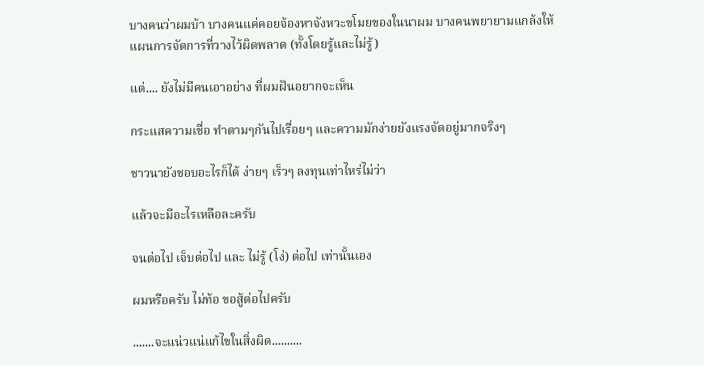บางคนว่าผมบ้า บางคนแค่คอยจ้องหาจังหวะขโมยของในนาผม บางคนพยายามแกล้งให้แผนการจัดการที่วางไว้ผิดพลาด (ทั้งโดยรู้และไม่รู้)

แต่.... ยังไม่มีคนเอาอย่าง ที่ผมฝันอยากจะเห็น

กระแสความเชื่อ ทำตามๆกันไปเรื่อยๆ และความมักง่ายยังแรงจัดอยู่มากจริงๆ

ชาวนายังชอบอะไรก็ได้ ง่ายๆ เร็วๆ ลงทุนเท่าไหร่ไม่ว่า

แล้วจะมีอะไรเหลือละครับ

จนต่อไป เจ็บต่อไป และ ไม่รู้ (โง่) ต่อไป เท่านั้นเอง

ผมหรือครับ ไม่ท้อ ขอสู้ต่อไปครับ

.......จะแน่วแน่แก้ไขในสิ่งผิด..........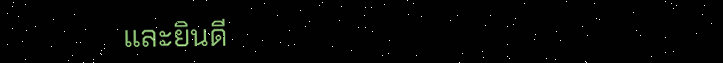และยินดี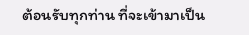ต้อนรับทุกท่าน ที่จะเข้ามาเป็น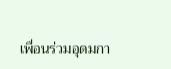เพื่อนร่วมอุดมกา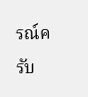รณ์ครับ